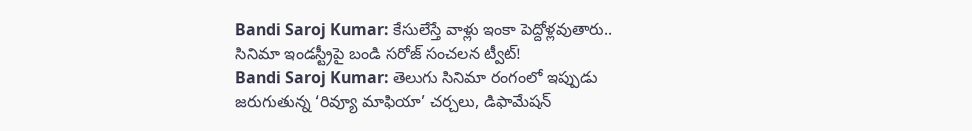Bandi Saroj Kumar: కేసులేస్తే వాళ్లు ఇంకా పెద్దోళ్లవుతారు.. సినిమా ఇండస్ట్రీపై బండి సరోజ్ సంచలన ట్వీట్!
Bandi Saroj Kumar: తెలుగు సినిమా రంగంలో ఇప్పుడు జరుగుతున్న ‘రివ్యూ మాఫియా’ చర్చలు, డిఫామేషన్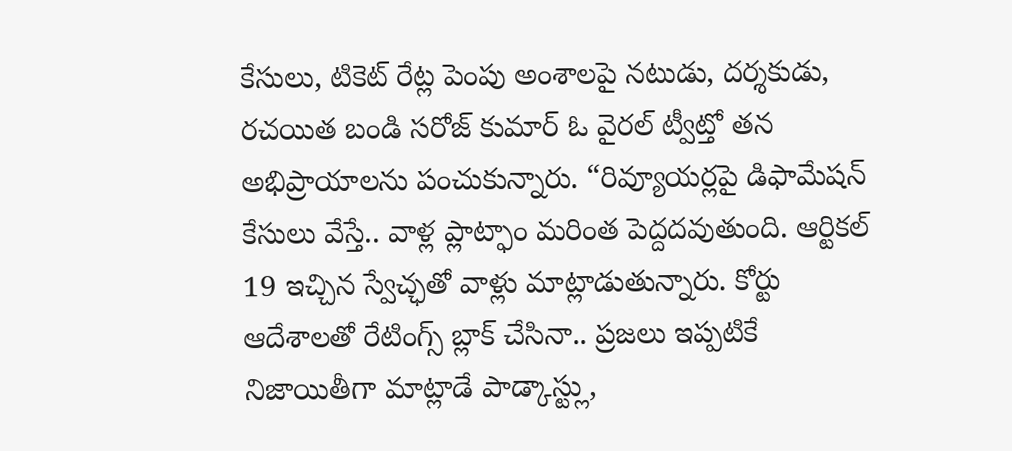కేసులు, టికెట్ రేట్ల పెంపు అంశాలపై నటుడు, దర్శకుడు, రచయిత బండి సరోజ్ కుమార్ ఓ వైరల్ ట్వీట్తో తన అభిప్రాయాలను పంచుకున్నారు. “రివ్యూయర్లపై డిఫామేషన్ కేసులు వేస్తే.. వాళ్ల ప్లాట్ఫాం మరింత పెద్దదవుతుంది. ఆర్టికల్ 19 ఇచ్చిన స్వేచ్ఛతో వాళ్లు మాట్లాడుతున్నారు. కోర్టు ఆదేశాలతో రేటింగ్స్ బ్లాక్ చేసినా.. ప్రజలు ఇప్పటికే నిజాయితీగా మాట్లాడే పాడ్కాస్ట్లు,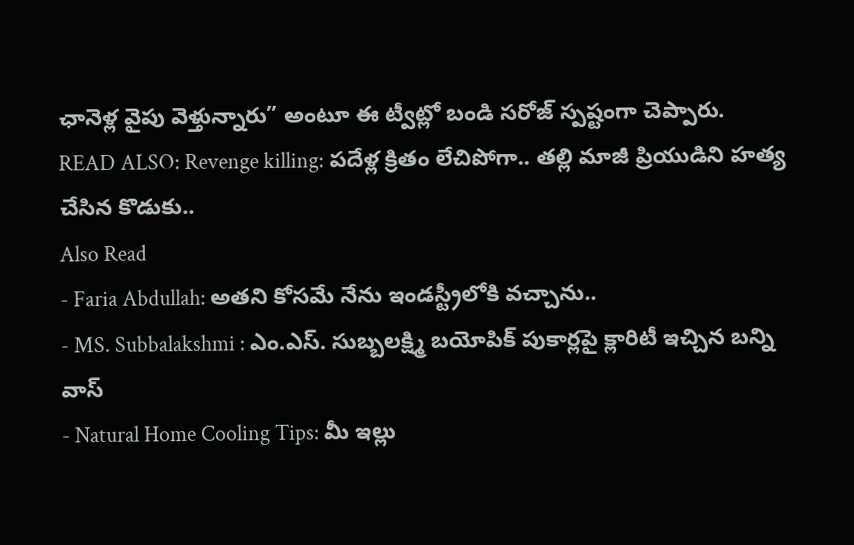ఛానెళ్ల వైపు వెళ్తున్నారు” అంటూ ఈ ట్వీట్లో బండి సరోజ్ స్పష్టంగా చెప్పారు.
READ ALSO: Revenge killing: పదేళ్ల క్రితం లేచిపోగా.. తల్లి మాజీ ప్రియుడిని హత్య చేసిన కొడుకు..
Also Read
- Faria Abdullah: అతని కోసమే నేను ఇండస్ట్రీలోకి వచ్చాను..
- MS. Subbalakshmi : ఎం.ఎస్. సుబ్బలక్ష్మి బయోపిక్ పుకార్లపై క్లారిటీ ఇచ్చిన బన్ని వాస్
- Natural Home Cooling Tips: మీ ఇల్లు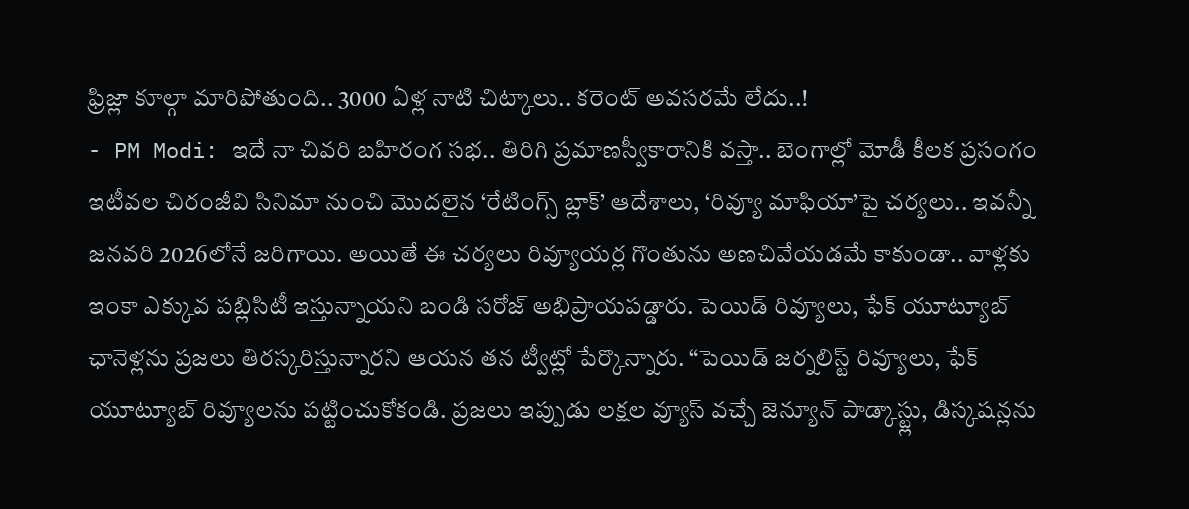ఫ్రిజ్లా కూల్గా మారిపోతుంది.. 3000 ఏళ్ల నాటి చిట్కాలు.. కరెంట్ అవసరమే లేదు..!
- PM Modi: ఇదే నా చివరి బహిరంగ సభ.. తిరిగి ప్రమాణస్వీకారానికి వస్తా.. బెంగాల్లో మోడీ కీలక ప్రసంగం
ఇటీవల చిరంజీవి సినిమా నుంచి మొదలైన ‘రేటింగ్స్ బ్లాక్’ ఆదేశాలు, ‘రివ్యూ మాఫియా’పై చర్యలు.. ఇవన్నీ జనవరి 2026లోనే జరిగాయి. అయితే ఈ చర్యలు రివ్యూయర్ల గొంతును అణచివేయడమే కాకుండా.. వాళ్లకు ఇంకా ఎక్కువ పబ్లిసిటీ ఇస్తున్నాయని బండి సరోజ్ అభిప్రాయపడ్డారు. పెయిడ్ రివ్యూలు, ఫేక్ యూట్యూబ్ ఛానెళ్లను ప్రజలు తిరస్కరిస్తున్నారని ఆయన తన ట్వీట్లో పేర్కొన్నారు. “పెయిడ్ జర్నలిస్ట్ రివ్యూలు, ఫేక్ యూట్యూబ్ రివ్యూలను పట్టించుకోకండి. ప్రజలు ఇప్పుడు లక్షల వ్యూస్ వచ్చే జెన్యూన్ పాడ్కాస్ట్లు, డిస్కషన్లను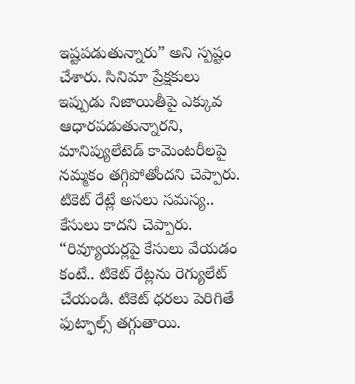ఇష్టపడుతున్నారు” అని స్పష్టం చేశారు. సినిమా ప్రేక్షకులు ఇప్పుడు నిజాయితీపై ఎక్కువ ఆధారపడుతున్నారని, మానిప్యులేటెడ్ కామెంటరీలపై నమ్మకం తగ్గిపోతోందని చెప్పారు. టికెట్ రేట్లే అసలు సమస్య.. కేసులు కాదని చెప్పారు. “రివ్యూయర్లపై కేసులు వేయడం కంటే.. టికెట్ రేట్లను రెగ్యులేట్ చేయండి. టికెట్ ధరలు పెరిగితే ఫుట్ఫాల్స్ తగ్గుతాయి.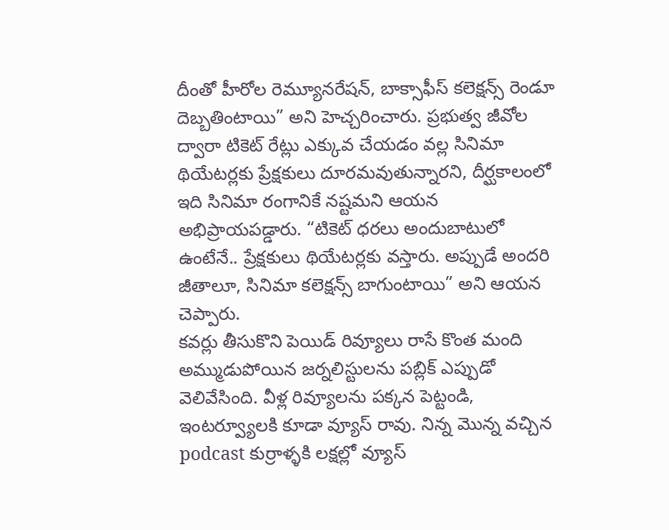దీంతో హీరోల రెమ్యూనరేషన్, బాక్సాఫీస్ కలెక్షన్స్ రెండూ దెబ్బతింటాయి” అని హెచ్చరించారు. ప్రభుత్వ జీవోల ద్వారా టికెట్ రేట్లు ఎక్కువ చేయడం వల్ల సినిమా థియేటర్లకు ప్రేక్షకులు దూరమవుతున్నారని, దీర్ఘకాలంలో ఇది సినిమా రంగానికే నష్టమని ఆయన అభిప్రాయపడ్డారు. “టికెట్ ధరలు అందుబాటులో ఉంటేనే.. ప్రేక్షకులు థియేటర్లకు వస్తారు. అప్పుడే అందరి జీతాలూ, సినిమా కలెక్షన్స్ బాగుంటాయి” అని ఆయన చెప్పారు.
కవర్లు తీసుకొని పెయిడ్ రివ్యూలు రాసే కొంత మంది అమ్ముడుపోయిన జర్నలిస్టులను పబ్లిక్ ఎప్పుడో వెలివేసింది. వీళ్ల రివ్యూలను పక్కన పెట్టండి, ఇంటర్వ్యూలకి కూడా వ్యూస్ రావు. నిన్న మొన్న వచ్చిన podcast కుర్రాళ్ళకి లక్షల్లో వ్యూస్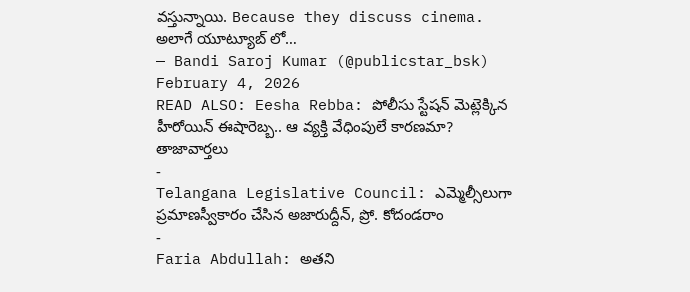వస్తున్నాయి. Because they discuss cinema. అలాగే యూట్యూబ్ లో…
— Bandi Saroj Kumar (@publicstar_bsk) February 4, 2026
READ ALSO: Eesha Rebba: పోలీసు స్టేషన్ మెట్లెక్కిన హీరోయిన్ ఈషారెబ్బ.. ఆ వ్యక్తి వేధింపులే కారణమా?
తాజావార్తలు
-
Telangana Legislative Council: ఎమ్మెల్సీలుగా ప్రమాణస్వీకారం చేసిన అజారుద్దీన్, ప్రో. కోదండరాం
-
Faria Abdullah: అతని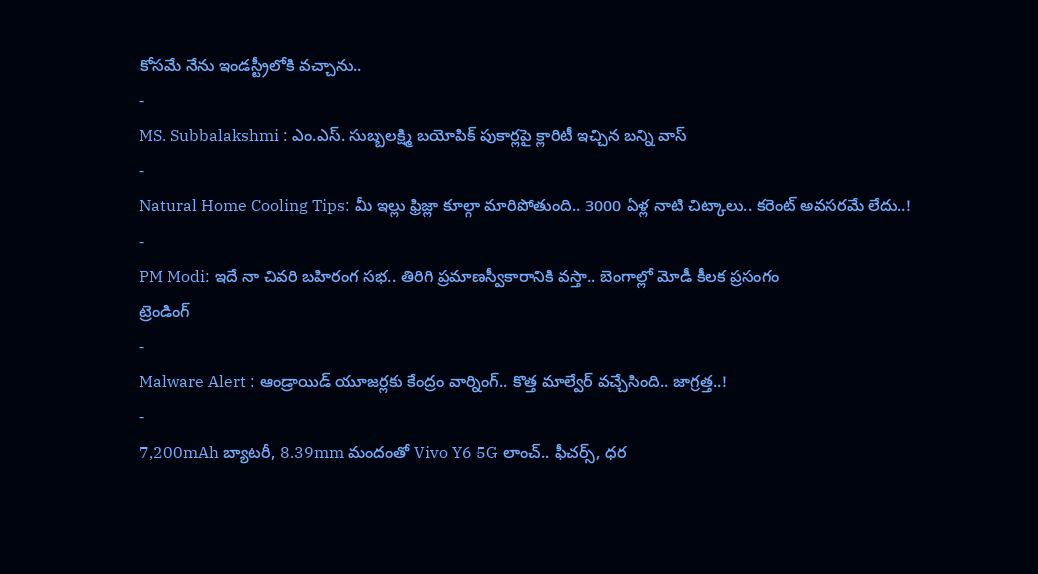కోసమే నేను ఇండస్ట్రీలోకి వచ్చాను..
-
MS. Subbalakshmi : ఎం.ఎస్. సుబ్బలక్ష్మి బయోపిక్ పుకార్లపై క్లారిటీ ఇచ్చిన బన్ని వాస్
-
Natural Home Cooling Tips: మీ ఇల్లు ఫ్రిజ్లా కూల్గా మారిపోతుంది.. 3000 ఏళ్ల నాటి చిట్కాలు.. కరెంట్ అవసరమే లేదు..!
-
PM Modi: ఇదే నా చివరి బహిరంగ సభ.. తిరిగి ప్రమాణస్వీకారానికి వస్తా.. బెంగాల్లో మోడీ కీలక ప్రసంగం
ట్రెండింగ్
-
Malware Alert : ఆండ్రాయిడ్ యూజర్లకు కేంద్రం వార్నింగ్.. కొత్త మాల్వేర్ వచ్చేసింది.. జాగ్రత్త..!
-
7,200mAh బ్యాటరీ, 8.39mm మందంతో Vivo Y6 5G లాంచ్.. ఫీచర్స్, ధర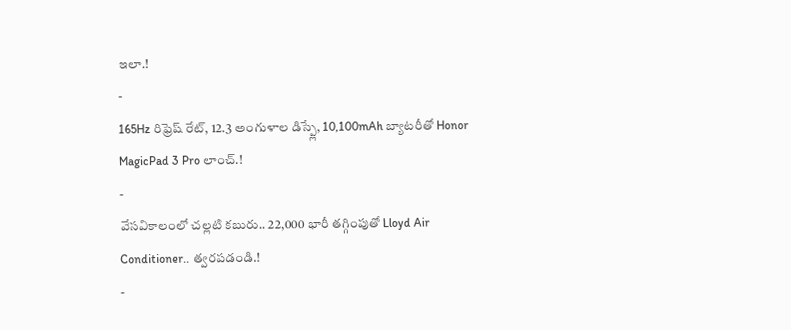ఇలా.!
-
165Hz రిఫ్రెష్ రేట్, 12.3 అంగుళాల డిస్ప్లే, 10,100mAh బ్యాటరీతో Honor MagicPad 3 Pro లాంచ్.!
-
వేసవికాలంలో చల్లటి కబురు.. 22,000 భారీ తగ్గింపుతో Lloyd Air Conditioner.. త్వరపడండి.!
-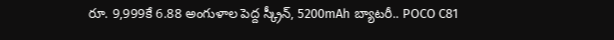రూ. 9,999కే 6.88 అంగుళాల పెద్ద స్క్రీన్, 5200mAh బ్యాటరీ.. POCO C81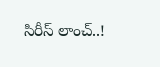సిరీస్ లాంచ్..!